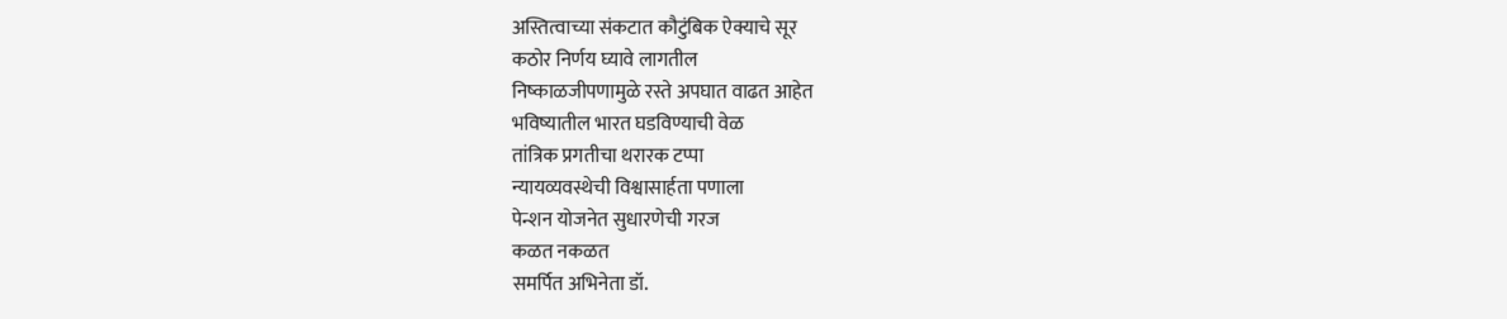अस्तित्वाच्या संकटात कौटुंबिक ऐक्याचे सूर
कठोर निर्णय घ्यावे लागतील
निष्काळजीपणामुळे रस्ते अपघात वाढत आहेत
भविष्यातील भारत घडविण्याची वेळ
तांत्रिक प्रगतीचा थरारक टप्पा
न्यायव्यवस्थेची विश्वासार्हता पणाला
पेन्शन योजनेत सुधारणेची गरज
कळत नकळत
समर्पित अभिनेता डॉ.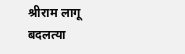श्रीराम लागू
बदलत्या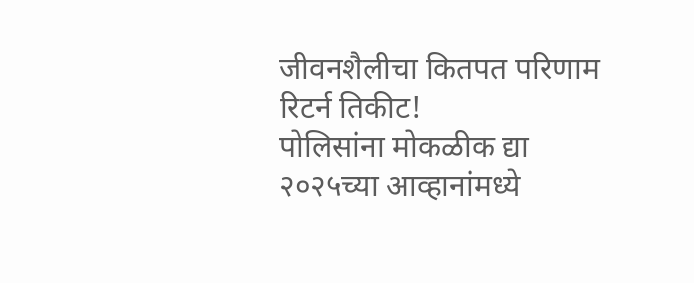जीवनशैलीचा कितपत परिणाम
रिटर्न तिकीट!
पोलिसांना मोकळीक द्या
२०२५च्या आव्हानांमध्ये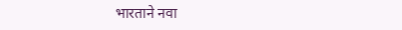भारताने नवा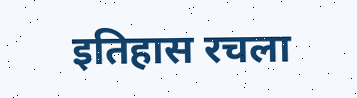इतिहास रचला